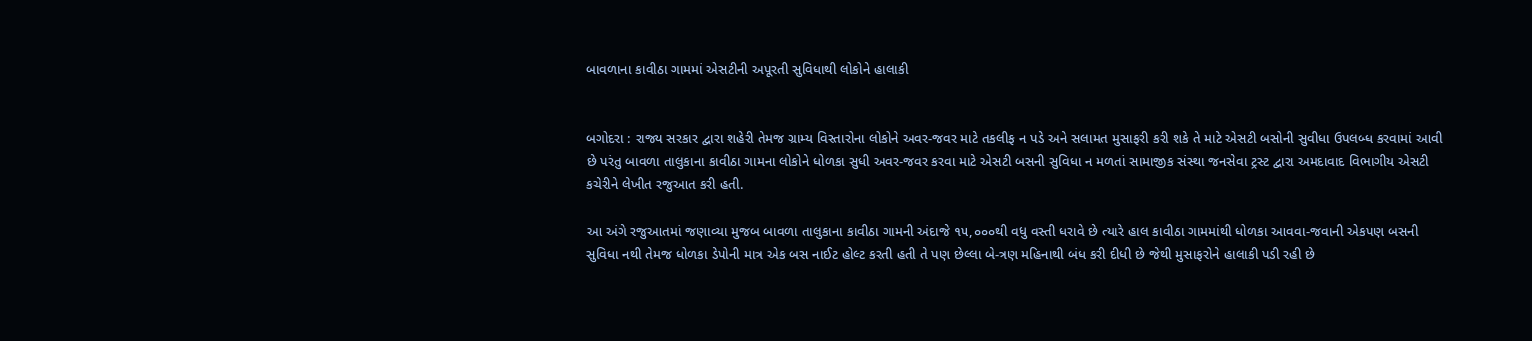બાવળાના કાવીઠા ગામમાં એસટીની અપૂરતી સુવિધાથી લોકોને હાલાકી


બગોદરા : રાજ્ય સરકાર દ્વારા શહેરી તેમજ ગ્રામ્ય વિસ્તારોના લોકોને અવર-જવર માટે તકલીફ ન પડે અને સલામત મુસાફરી કરી શકે તે માટે એસટી બસોની સુવીધા ઉપલબ્ધ કરવામાં આવી છે પરંતુ બાવળા તાલુકાના કાવીઠા ગામના લોકોને ધોળકા સુધી અવર-જવર કરવા માટે એસટી બસની સુવિધા ન મળતાં સામાજીક સંસ્થા જનસેવા ટ્રસ્ટ દ્વારા અમદાવાદ વિભાગીય એસટી કચેરીને લેખીત રજુઆત કરી હતી.

આ અંગે રજુઆતમાં જણાવ્યા મુજબ બાવળા તાલુકાના કાવીઠા ગામની અંદાજે ૧૫,૦૦૦થી વધુ વસ્તી ધરાવે છે ત્યારે હાલ કાવીઠા ગામમાંથી ધોળકા આવવા-જવાની એકપણ બસની સુવિધા નથી તેમજ ધોળકા ડેપોની માત્ર એક બસ નાઈટ હોલ્ટ કરતી હતી તે પણ છેલ્લા બે-ત્રણ મહિનાથી બંધ કરી દીધી છે જેથી મુસાફરોને હાલાકી પડી રહી છે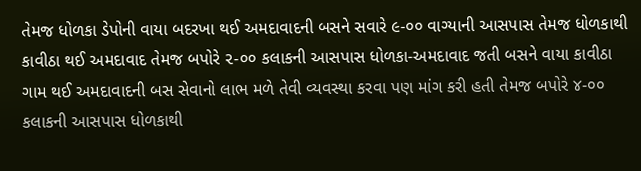તેમજ ધોળકા ડેપોની વાયા બદરખા થઈ અમદાવાદની બસને સવારે ૯-૦૦ વાગ્યાની આસપાસ તેમજ ધોળકાથી કાવીઠા થઈ અમદાવાદ તેમજ બપોરે ૨-૦૦ કલાકની આસપાસ ધોળકા-અમદાવાદ જતી બસને વાયા કાવીઠા ગામ થઈ અમદાવાદની બસ સેવાનો લાભ મળે તેવી વ્યવસ્થા કરવા પણ માંગ કરી હતી તેમજ બપોરે ૪-૦૦ કલાકની આસપાસ ધોળકાથી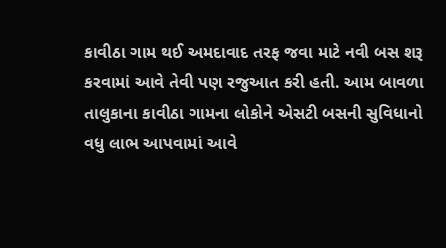કાવીઠા ગામ થઈ અમદાવાદ તરફ જવા માટે નવી બસ શરૂ કરવામાં આવે તેવી પણ રજુઆત કરી હતી. આમ બાવળા તાલુકાના કાવીઠા ગામના લોકોને એસટી બસની સુવિધાનો વધુ લાભ આપવામાં આવે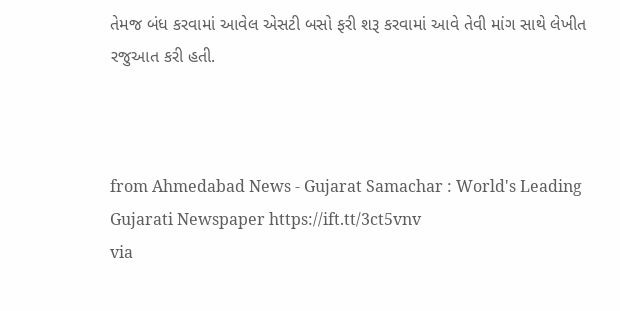તેમજ બંધ કરવામાં આવેલ એસટી બસો ફરી શરૂ કરવામાં આવે તેવી માંગ સાથે લેખીત રજુઆત કરી હતી.



from Ahmedabad News - Gujarat Samachar : World's Leading Gujarati Newspaper https://ift.tt/3ct5vnv
via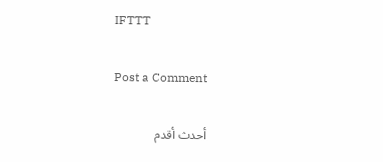IFTTT

Post a Comment

أحدث أقدم